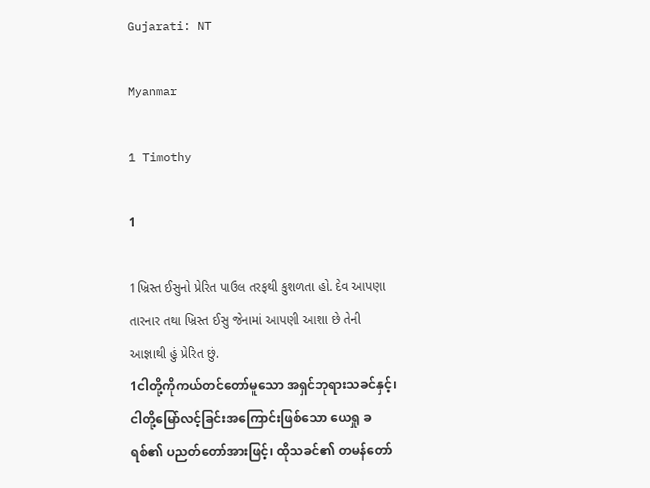Gujarati: NT

Myanmar

1 Timothy

1

1ખ્રિસ્ત ઈસુનો પ્રેરિત પાઉલ તરફથી કુશળતા હો. દેવ આપણા તારનાર તથા ખ્રિસ્ત ઈસુ જેનામાં આપણી આશા છે તેની આજ્ઞાથી હું પ્રેરિત છું.
1ငါတို့ကိုကယ်တင်တော်မူသော အရှင်ဘုရားသခင်နှင့်၊ ငါတို့မြော်လင့်ခြင်းအကြောင်းဖြစ်သော ယေရှု ခရစ်၏ ပညတ်တော်အားဖြင့်၊ ထိုသခင်၏ တမန်တော်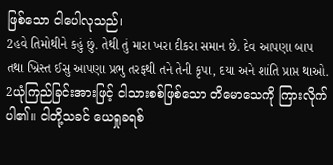ဖြစ်သော ငါပေါလုသည်၊
2હવે તિમોથીને કહું છું. તેથી તું મારા ખરા દીકરા સમાન છે. દેવ આપણા બાપ તથા ખ્રિસ્ત ઈસુ આપણા પ્રભુ તરફથી તને તેની કૃપા, દયા અને શાંતિ પ્રાપ્ત થાઓ.
2ယုံကြည်ခြင်းအားဖြင့် ငါသားစစ်ဖြစ်သော တိမောသေကို ကြားလိုက်ပါ၏။ ငါတို့သခင် ယေရှုခရစ်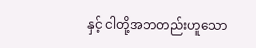နှင့် ငါတို့အဘတည်းဟူသော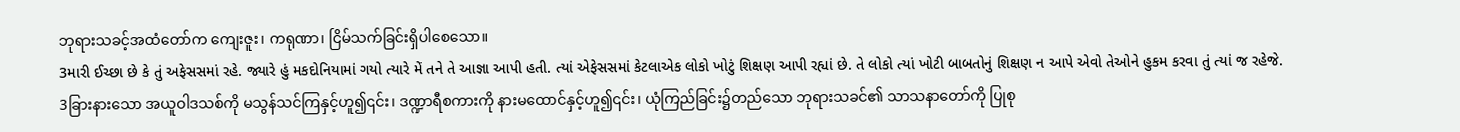ဘုရားသခင့်အထံတော်က ကျေးဇူး၊ ကရုဏာ၊ ငြိမ်သက်ခြင်းရှိပါစေသော။
3મારી ઈચ્છા છે કે તું અફેસસમાં રહે. જ્યારે હું મકદોનિયામાં ગયો ત્યારે મેં તને તે આજ્ઞા આપી હતી. ત્યાં એફેસસમાં કેટલાએક લોકો ખોટું શિક્ષણ આપી રહ્યાં છે. તે લોકો ત્યાં ખોટી બાબતોનું શિક્ષણ ન આપે એવો તેઓને હુકમ કરવા તું ત્યાં જ રહેજે.
3ခြားနားသော အယူဝါဒသစ်ကို မသွန်သင်ကြနှင့်ဟူ၍၎င်း၊ ဒဏ္ဍာရီစကားကို နားမထောင်နှင့်ဟူ၍၎င်း၊ ယုံကြည်ခြင်း၌တည်သော ဘုရားသခင်၏ သာသနာတော်ကို ပြုစု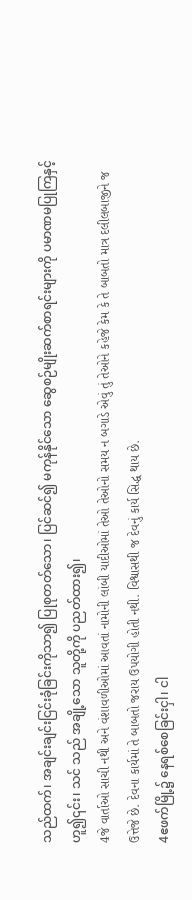သည်ထက်၊ အချင်းချင်းငြင်းခုံခြင်းကိုသာ၍ ပြုစုတတ်သော၊ ပြင်ဆင်၍ မကုန်နိုင်သော ဆွေစဉ်မျိုးဆက်စာရင်းများကို ပမာဏမပြုကြနှင့်ဟူ၍၎င်း၊ သင် သည် အချို့သော သူတို့ကို ပညတ်ထား၍၊
4જે વાર્તાઓ સાચી નથી અને વંશાવળીઓમાં આવતાં નામોની લાંબી યાદીઓમાં તેઓ તેઓનો સમય ન બગાડે એવું તું તેઓને કહેજે કેમ કે તે બાબતો માત્ર દલીલબાજીને જ ઉત્તેજે છે. દેવના કાર્યમાં તે બાબતો જરાય ઉપયોગી હોતી નથી. વિશ્વાસથી જ દેવનું કાર્ય સિદ્ધ થાય છે.
4ဧဖက်မြို့၌ နေရစ်စေခြင်းငှါ၊ ငါ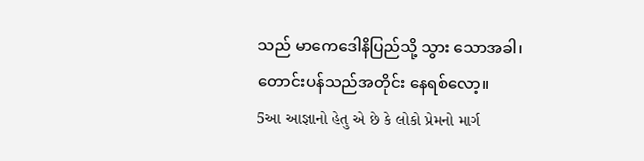သည် မာကေဒေါနိပြည်သို့ သွား သောအခါ၊ တောင်းပန်သည်အတိုင်း နေရစ်လော့။
5આ આજ્ઞાનો હેતુ એ છે કે લોકો પ્રેમનો માર્ગ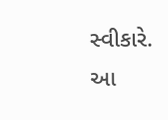સ્વીકારે. આ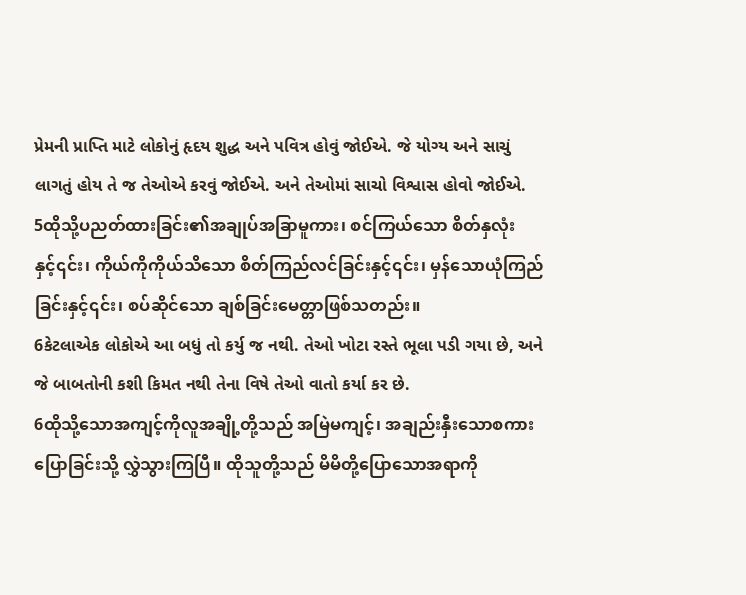પ્રેમની પ્રાપ્તિ માટે લોકોનું હૃદય શુદ્ધ અને પવિત્ર હોવું જોઈએ. જે યોગ્ય અને સાચું લાગતું હોય તે જ તેઓએ કરવું જોઈએ. અને તેઓમાં સાચો વિશ્વાસ હોવો જોઈએ.
5ထိုသို့ပညတ်ထားခြင်း၏အချုပ်အခြာမူကား၊ စင်ကြယ်သော စိတ်နှလုံးနှင့်၎င်း၊ ကိုယ်ကိုကိုယ်သိသော စိတ်ကြည်လင်ခြင်းနှင့်၎င်း၊ မှန်သောယုံကြည်ခြင်းနှင့်၎င်း၊ စပ်ဆိုင်သော ချစ်ခြင်းမေတ္တာဖြစ်သတည်း။
6કેટલાએક લોકોએ આ બધું તો કર્યુ જ નથી. તેઓ ખોટા રસ્તે ભૂલા પડી ગયા છે, અને જે બાબતોની કશી કિમત નથી તેના વિષે તેઓ વાતો કર્યા કર છે.
6ထိုသို့သောအကျင့်ကိုလူအချို့တို့သည် အမြဲမကျင့်၊ အချည်းနှီးသောစကားပြောခြင်းသို့ လွှဲသွားကြပြီ။ ထိုသူတို့သည် မိမိတို့ပြောသောအရာကို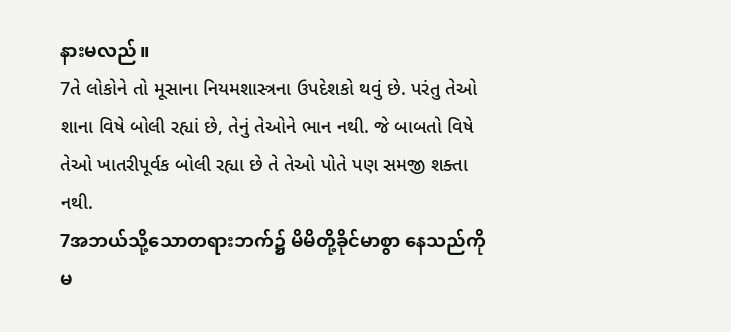နားမလည်။
7તે લોકોને તો મૂસાના નિયમશાસ્ત્રના ઉપદેશકો થવું છે. પરંતુ તેઓ શાના વિષે બોલી રહ્યાં છે, તેનું તેઓને ભાન નથી. જે બાબતો વિષે તેઓ ખાતરીપૂર્વક બોલી રહ્યા છે તે તેઓ પોતે પણ સમજી શક્તા નથી.
7အဘယ်သို့သောတရားဘက်၌ မိမိတို့ခိုင်မာစွာ နေသည်ကို မ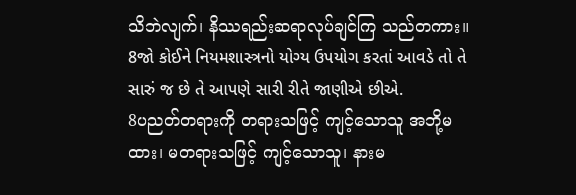သိဘဲလျက်၊ နိဿရည်းဆရာလုပ်ချင်ကြ သည်တကား။
8જો કોઈને નિયમશાસ્ત્રનો યોગ્ય ઉપયોગ કરતાં આવડે તો તે સારું જ છે તે આપણે સારી રીતે જાણીએ છીએ.
8ပညတ်တရားကို တရားသဖြင့် ကျင့်သောသူ အဘို့မထား၊ မတရားသဖြင့် ကျင့်သောသူ၊ နားမ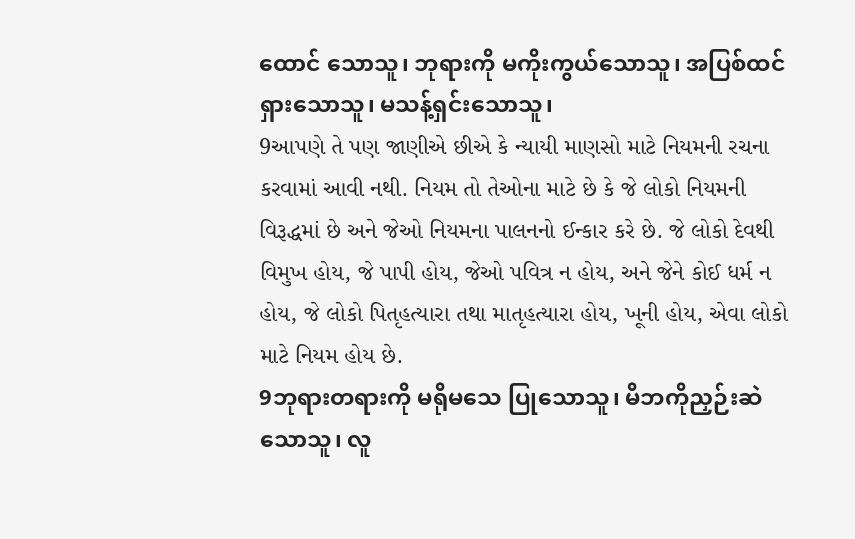ထောင် သောသူ၊ ဘုရားကို မကိုးကွယ်သောသူ၊ အပြစ်ထင်ရှားသောသူ၊ မသန့်ရှင်းသောသူ၊
9આપણે તે પણ જાણીએ છીએ કે ન્યાયી માણસો માટે નિયમની રચના કરવામાં આવી નથી. નિયમ તો તેઓના માટે છે કે જે લોકો નિયમની વિરૂદ્ધમાં છે અને જેઓ નિયમના પાલનનો ઈન્કાર કરે છે. જે લોકો દેવથી વિમુખ હોય, જે પાપી હોય, જેઓ પવિત્ર ન હોય, અને જેને કોઈ ધર્મ ન હોય, જે લોકો પિતૃહત્યારા તથા માતૃહત્યારા હોય, ખૂની હોય, એવા લોકો માટે નિયમ હોય છે.
9ဘုရားတရားကို မရိုမသေ ပြုသောသူ၊ မိဘကိုညှဉ်းဆဲသောသူ၊ လူ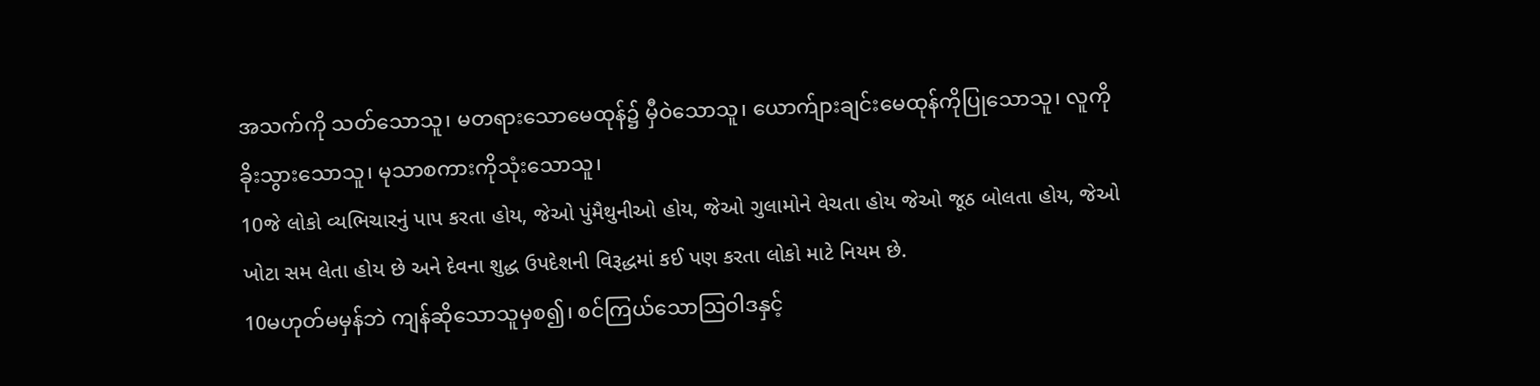အသက်ကို သတ်သောသူ၊ မတရားသောမေထုန်၌ မှီဝဲသောသူ၊ ယောက်ျားချင်းမေထုန်ကိုပြုသောသူ၊ လူကိုခိုးသွားသောသူ၊ မုသာစကားကိုသုံးသောသူ၊
10જે લોકો વ્યભિચારનું પાપ કરતા હોય, જેઓ પુંમૈથુનીઓ હોય, જેઓ ગુલામોને વેચતા હોય જેઓ જૂઠ બોલતા હોય, જેઓ ખોટા સમ લેતા હોય છે અને દેવના શુદ્ધ ઉપદેશની વિરૂદ્ધમાં કઈ પણ કરતા લોકો માટે નિયમ છે.
10မဟုတ်မမှန်ဘဲ ကျန်ဆိုသောသူမှစ၍၊ စင်ကြယ်သောဩဝါဒနှင့်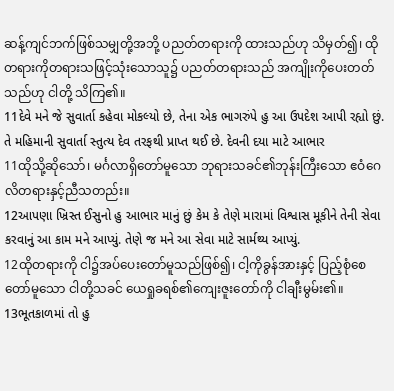ဆန့်ကျင်ဘက်ဖြစ်သမျှတို့အဘို့ ပညတ်တရားကို ထားသည်ဟု သိမှတ်၍၊ ထိုတရားကိုတရားသဖြင့်သုံးသောသူ၌ ပညတ်တရားသည် အကျိုးကိုပေးတတ်သည်ဟု ငါတို့ သိကြ၏။
11દેવે મને જે સુવાર્તા કહેવા મોકલ્યો છે, તેના એક ભાગરુંપે હુ આ ઉપદેશ આપી રહ્યો છું. તે મહિમાની સુવાર્તા સ્તુત્ય દેવ તરફથી પ્રાપ્ત થઈ છે. દેવની દયા માટે આભાર
11ထိုသို့ဆိုသော်၊ မင်္ဂလာရှိတော်မူသော ဘုရားသခင်၏ဘုန်းကြီးသော ဧဝံဂေလိတရားနှင့်ညီသတည်း။
12આપણા ખ્રિસ્ત ઈસુનો હુ આભાર માનું છું કેમ કે તેણે મારામાં વિશ્વાસ મૂકીને તેની સેવા કરવાનું આ કામ મને આપ્યું. તેણે જ મને આ સેવા માટે સાર્મથ્ય આપ્યું.
12ထိုတရားကို ငါ၌အပ်ပေးတော်မူသည်ဖြစ်၍၊ ငါ့ကိုခွန်အားနှင့် ပြည့်စုံစေတော်မူသော ငါတို့သခင် ယေရှုခရစ်၏ကျေးဇူးတော်ကို ငါချီးမွမ်း၏။
13ભૂતકાળમાં તો હુ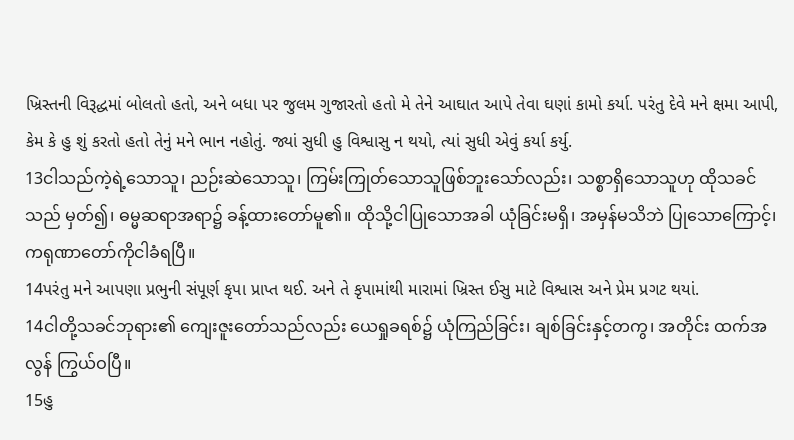ખ્રિસ્તની વિરૂદ્ધમાં બોલતો હતો, અને બધા પર જુલમ ગુજારતો હતો મે તેને આઘાત આપે તેવા ઘણાં કામો કર્યા. પરંતુ દેવે મને ક્ષમા આપી, કેમ કે હુ શું કરતો હતો તેનું મને ભાન નહોતું. જ્યાં સુધી હુ વિશ્વાસુ ન થયો, ત્યાં સુધી એવું કર્યા કર્યુ.
13ငါသည်ကဲ့ရဲ့သောသူ၊ ညဉ်းဆဲသောသူ၊ ကြမ်းကြုတ်သောသူဖြစ်ဘူးသော်လည်း၊ သစ္စာရှိသောသူဟု ထိုသခင်သည် မှတ်၍၊ ဓမ္မဆရာအရာ၌ ခန့်ထားတော်မူ၏။ ထိုသို့ငါပြုသောအခါ ယုံခြင်းမရှိ၊ အမှန်မသိဘဲ ပြုသောကြောင့်၊ ကရုဏာတော်ကိုငါခံရပြီ။
14પરંતુ મને આપણા પ્રભુની સંપૂર્ણ કૃપા પ્રાપ્ત થઈ. અને તે કૃપામાંથી મારામાં ખ્રિસ્ત ઈસુ માટે વિશ્વાસ અને પ્રેમ પ્રગટ થયાં.
14ငါတို့သခင်ဘုရား၏ ကျေးဇူးတော်သည်လည်း ယေရှုခရစ်၌ ယုံကြည်ခြင်း၊ ချစ်ခြင်းနှင့်တကွ၊ အတိုင်း ထက်အလွန် ကြွယ်ဝပြီ။
15હુ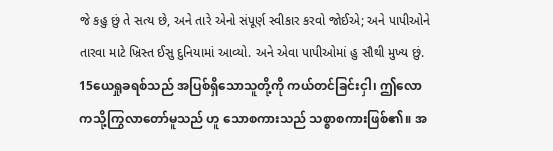જે કહુ છું તે સત્ય છે, અને તારે એનો સંપૂર્ણ સ્વીકાર કરવો જોઈએ; અને પાપીઓને તારવા માટે ખ્રિસ્ત ઈસુ દુનિયામાં આવ્યો. અને એવા પાપીઓમાં હુ સૌથી મુખ્ય છું.
15ယေရှုခရစ်သည် အပြစ်ရှိသောသူတို့ကို ကယ်တင်ခြင်းငှါ၊ ဤလောကသို့ကြွလာတော်မူသည် ဟူ သောစကားသည် သစ္စာစကားဖြစ်၏။ အ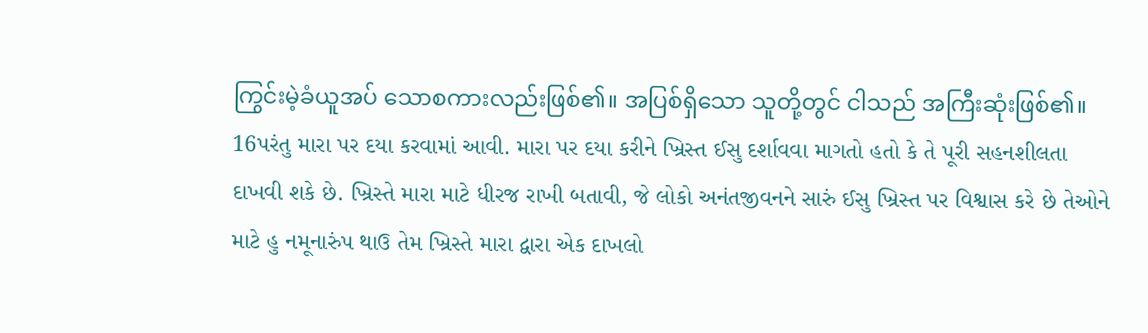ကြွင်းမဲ့ခံယူအပ် သောစကားလည်းဖြစ်၏။ အပြစ်ရှိသော သူတို့တွင် ငါသည် အကြီးဆုံးဖြစ်၏။
16પરંતુ મારા પર દયા કરવામાં આવી. મારા પર દયા કરીને ખ્રિસ્ત ઈસુ દર્શાવવા માગતો હતો કે તે પૂરી સહનશીલતા દાખવી શકે છે. ખ્રિસ્તે મારા માટે ધીરજ રાખી બતાવી, જે લોકો અનંતજીવનને સારું ઈસુ ખ્રિસ્ત પર વિશ્વાસ કરે છે તેઓને માટે હુ નમૂનારુંપ થાઉ તેમ ખ્રિસ્તે મારા દ્વારા એક દાખલો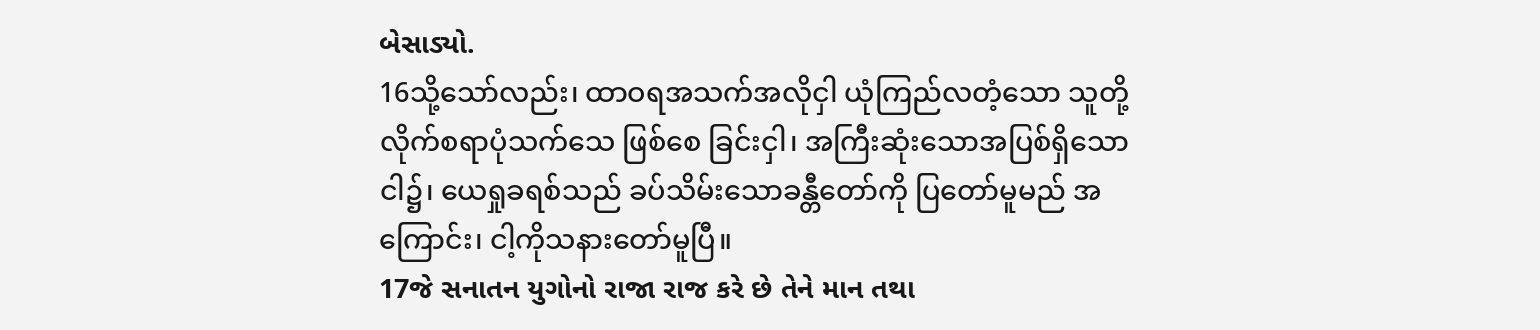બેસાડ્યો.
16သို့သော်လည်း၊ ထာဝရအသက်အလိုငှါ ယုံကြည်လတံ့သော သူတို့လိုက်စရာပုံသက်သေ ဖြစ်စေ ခြင်းငှါ၊ အကြီးဆုံးသောအပြစ်ရှိသော ငါ၌၊ ယေရှုခရစ်သည် ခပ်သိမ်းသောခန္တီတော်ကို ပြတော်မူမည် အ ကြောင်း၊ ငါ့ကိုသနားတော်မူပြီ။
17જે સનાતન યુગોનો રાજા રાજ કરે છે તેને માન તથા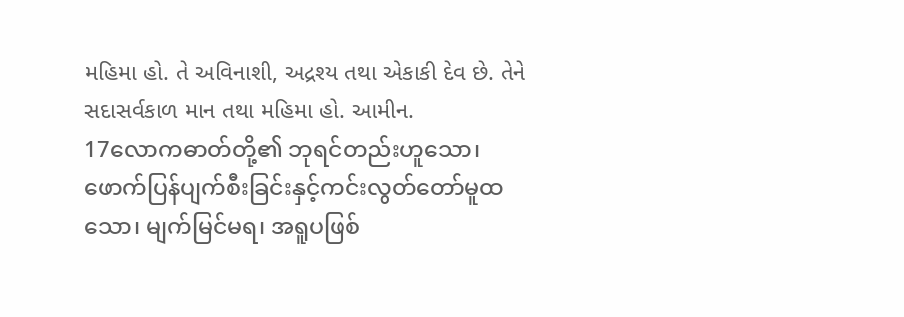મહિમા હો. તે અવિનાશી, અદ્રશ્ય તથા એકાકી દેવ છે. તેને સદાસર્વકાળ માન તથા મહિમા હો. આમીન.
17လောကဓာတ်တို့၏ ဘုရင်တည်းဟူသော၊ ဖောက်ပြန်ပျက်စီးခြင်းနှင့်ကင်းလွတ်တော်မူထသော၊ မျက်မြင်မရ၊ အရူပဖြစ်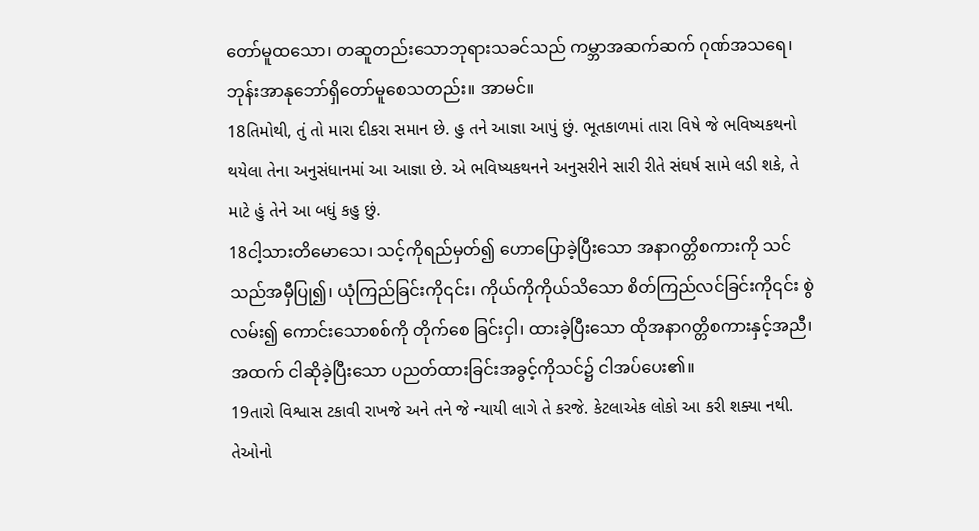တော်မူထသော၊ တဆူတည်းသောဘုရားသခင်သည် ကမ္ဘာအဆက်ဆက် ဂုဏ်အသရေ၊ ဘုန်းအာနုဘော်ရှိတော်မူစေသတည်း။ အာမင်။
18તિમોથી, તું તો મારા દીકરા સમાન છે. હુ તને આજ્ઞા આપું છું. ભૂતકાળમાં તારા વિષે જે ભવિષ્યકથનો થયેલા તેના અનુસંધાનમાં આ આજ્ઞા છે. એ ભવિષ્યકથનને અનુસરીને સારી રીતે સંઘર્ષ સામે લડી શકે, તે માટે હું તેને આ બધું કહુ છું.
18ငါ့သားတိမောသေ၊ သင့်ကိုရည်မှတ်၍ ဟောပြောခဲ့ပြီးသော အနာဂတ္တိစကားကို သင်သည်အမှီပြု၍၊ ယုံကြည်ခြင်းကို၎င်း၊ ကိုယ်ကိုကိုယ်သိသော စိတ်ကြည်လင်ခြင်းကို၎င်း စွဲလမ်း၍ ကောင်းသောစစ်ကို တိုက်စေ ခြင်းငှါ၊ ထားခဲ့ပြီးသော ထိုအနာဂတ္တိစကားနှင့်အညီ၊ အထက် ငါဆိုခဲ့ပြီးသော ပညတ်ထားခြင်းအခွင့်ကိုသင်၌ ငါအပ်ပေး၏။
19તારો વિશ્વાસ ટકાવી રાખજે અને તને જે ન્યાયી લાગે તે કરજે. કેટલાએક લોકો આ કરી શક્યા નથી. તેઓનો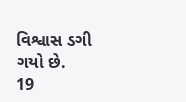વિશ્વાસ ડગી ગયો છે.
19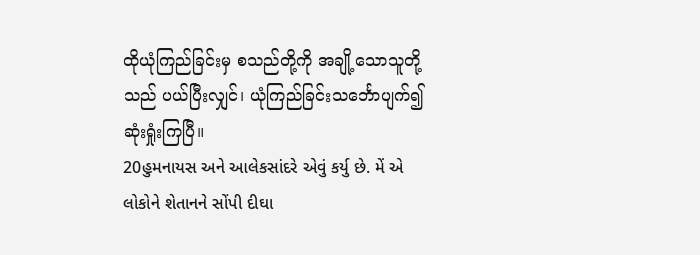ထိုယုံကြည်ခြင်းမှ စသည်တို့ကို အချို့သောသူတို့သည် ပယ်ပြီးလျှင်၊ ယုံကြည်ခြင်းသင်္ဘောပျက်၍ ဆုံးရှုံးကြပြီ။
20હુમનાયસ અને આલેકસાંદરે એવું કર્યુ છે. મેં એ લોકોને શેતાનને સોંપી દીઘા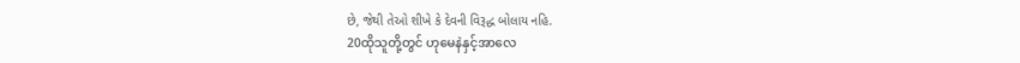છે, જેથી તેઓ શીખે કે દેવની વિરૂદ્ધ બોલાય નહિ.
20ထိုသူတို့တွင် ဟုမေနဲနှင့်အာလေ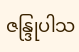ဇန္ဒြုပါသ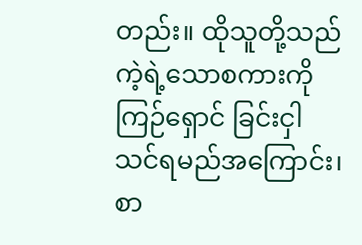တည်း။ ထိုသူတို့သည် ကဲ့ရဲ့သောစကားကို ကြဉ်ရှောင် ခြင်းငှါ သင်ရမည်အကြောင်း၊ စာ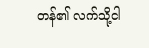တန်၏ လက်သို့ငါ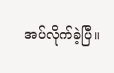အပ်လိုက်ခဲ့ပြီ။